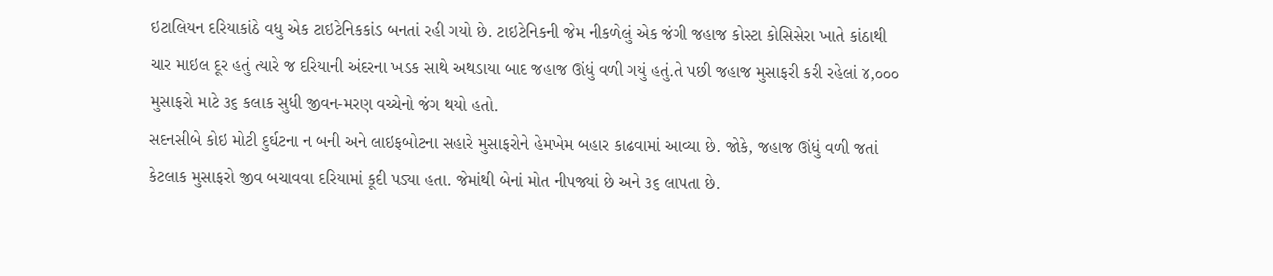ઇટાલિયન દરિયાકાંઠે વધુ એક ટાઇટેનિકકાંડ બનતાં રહી ગયો છે. ટાઇટેનિકની જેમ નીકળેલું એક જંગી જહાજ કોસ્ટા કોસિસેરા ખાતે કાંઠાથી ચાર માઇલ દૂર હતું ત્યારે જ દરિયાની અંદરના ખડક સાથે અથડાયા બાદ જહાજ ઊંધું વળી ગયું હતું.તે પછી જહાજ મુસાફરી કરી રહેલાં ૪,૦૦૦ મુસાફરો માટે ૩૬ કલાક સુધી જીવન-મરણ વચ્ચેનો જંગ થયો હતો.
સદનસીબે કોઇ મોટી દુર્ઘટના ન બની અને લાઇફબોટના સહારે મુસાફરોને હેમખેમ બહાર કાઢવામાં આવ્યા છે. જોકે, જહાજ ઊંધું વળી જતાં કેટલાક મુસાફરો જીવ બચાવવા દરિયામાં કૂદી પડ્યા હતા. જેમાંથી બેનાં મોત નીપજ્યાં છે અને ૩૬ લાપતા છે.